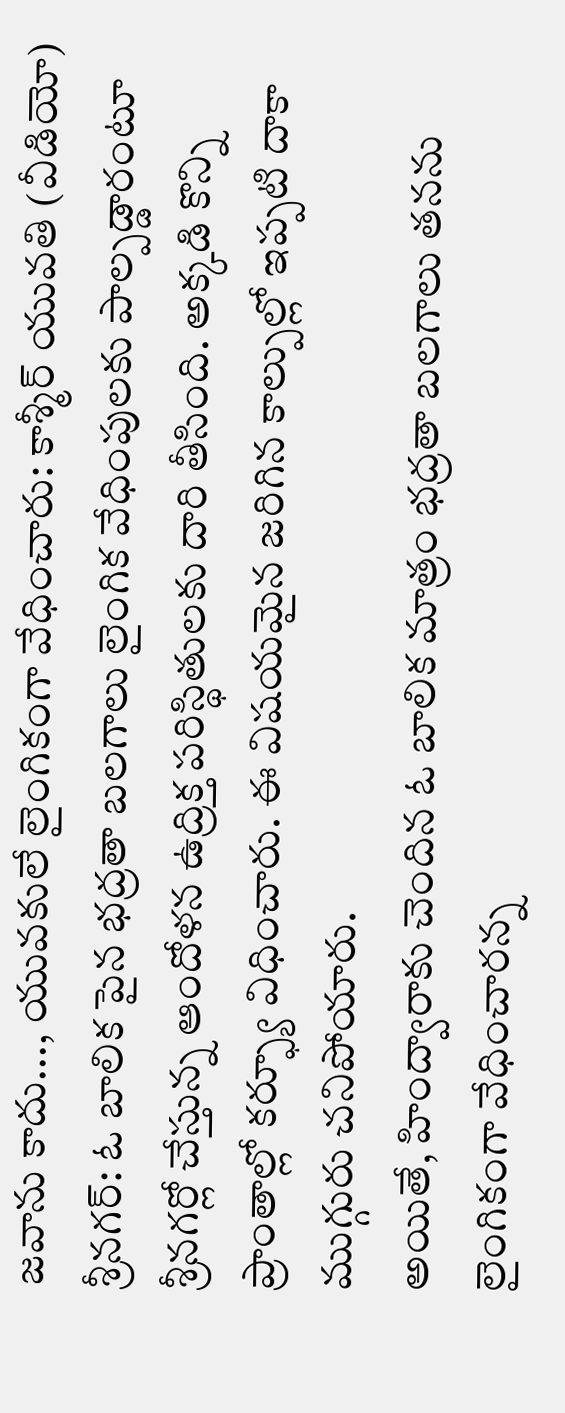జవాను కాదు..., యువకులే లైంగికంగా వేధించారు: కాశ్మీర్ యువతి (వీడియో)
శ్రీనగర్: ఓ బాలిక పైన భద్రతా బలగాలు లైంగిక వేధింపులకు పాల్పడ్డారంటూ శ్రీనగర్లో చేస్తున్న ఆందోళన ఉద్రిక్త పరిస్థితులకు దారి తీసింది. అక్కడి కొన్ని ప్రాంతాల్లో కర్ఫ్యూ విధించారు. ఈ విషయమైన జరిగిన కాల్పుల్లో ఇప్పటి దాకా ముగ్గురు చనిపోయారు.
అయితే, హింద్వారాకు చెందిన ఓ బాలిక మాత్రం భద్రతా బలగాలు తనను లైంగికంగా వేధించారన్న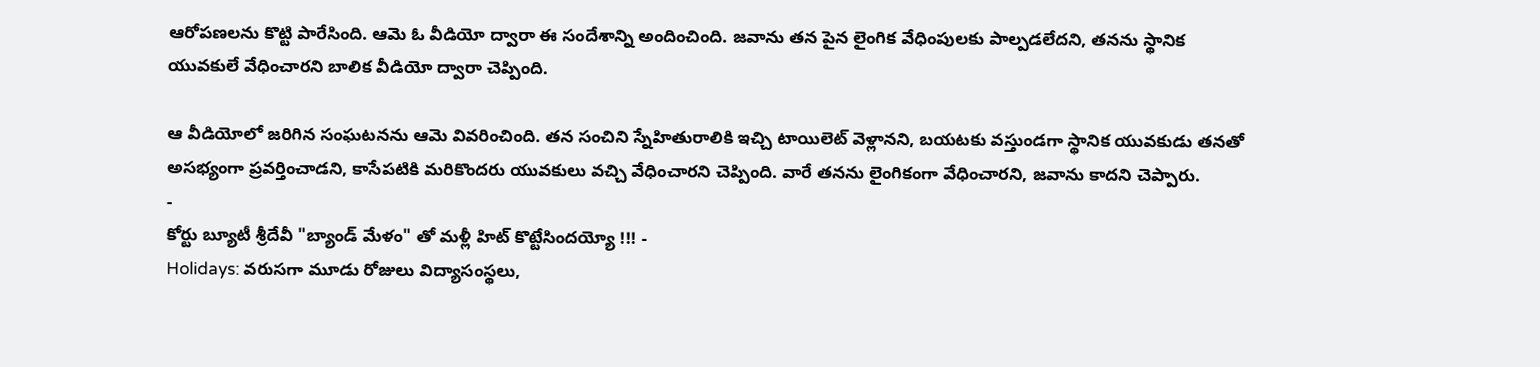ఆరోపణలను కొట్టి పారేసింది. ఆమె ఓ వీడియో ద్వారా ఈ సందేశాన్ని అందించింది. జవాను తన పైన లైంగిక వేధింపులకు పాల్పడలేదని, తనను స్థానిక యువకులే వేధించారని బాలిక వీడియో ద్వారా చెప్పింది.

ఆ వీడియోలో జరిగిన సంఘటనను ఆమె వివరించింది. తన సంచిని స్నేహితురాలికి ఇచ్చి టాయిలెట్ వెళ్లానని, బయటకు వస్తుండగా స్థానిక యువకుడు తనతో అసభ్యంగా ప్రవర్తించాడని, కాసేపటికి మరికొందరు యువకులు వచ్చి వేధించారని చెప్పింది. వారే తనను లైంగికంగా వేధించారని, జవాను కాదని చెప్పారు.
-
కోర్టు బ్యూటీ శ్రీదేవీ "బ్యాండ్ మేళం" తో మళ్లీ హిట్ కొట్టేసిందయ్యో !!! -
Holidays: వరుసగా మూడు రోజులు విద్యాసంస్థలు,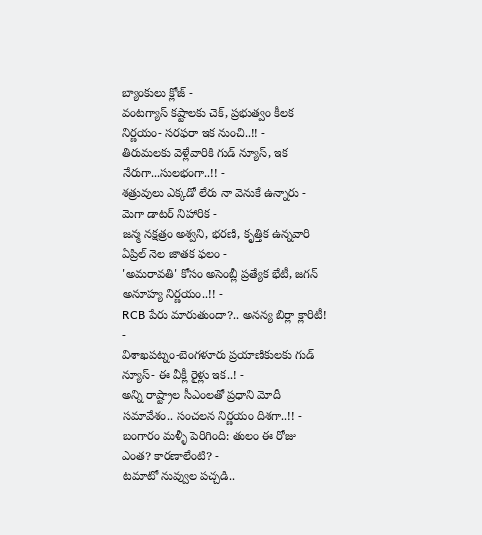బ్యాంకులు క్లోజ్ -
వంటగ్యాస్ కష్టాలకు చెక్, ప్రభుత్వం కీలక నిర్ణయం- సరఫరా ఇక నుంచి..!! -
తిరుమలకు వెళ్లేవారికి గుడ్ న్యూస్, ఇక నేరుగా...సులభంగా..!! -
శత్రువులు ఎక్కడో లేరు నా వెనుకే ఉన్నారు - మెగా డాటర్ నిహారిక -
జన్మ నక్షత్రం అశ్వని, భరణి, కృత్తిక ఉన్నవారి ఏప్రిల్ నెల జాతక ఫలం -
'అమరావతి' కోసం అసెంబ్లీ ప్రత్యేక భేటీ, జగన్ అనూహ్య నిర్ణయం..!! -
RCB పేరు మారుతుందా?.. అనన్య బిర్లా క్లారిటీ! -
విశాఖపట్నం-బెంగళూరు ప్రయాణికులకు గుడ్ న్యూస్- ఈ వీక్లీ రైళ్లు ఇక..! -
అన్ని రాష్ట్రాల సీఎంలతో ప్రధాని మోదీ సమావేశం.. సంచలన నిర్ణయం దిశగా..!! -
బంగారం మళ్ళీ పెరిగింది: తులం ఈ రోజు ఎంత? కారణాలేంటి? -
టమాటో నువ్వుల పచ్చడి..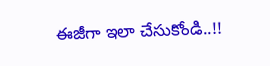ఈజీగా ఇలా చేసుకోండి..!!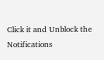Click it and Unblock the Notifications